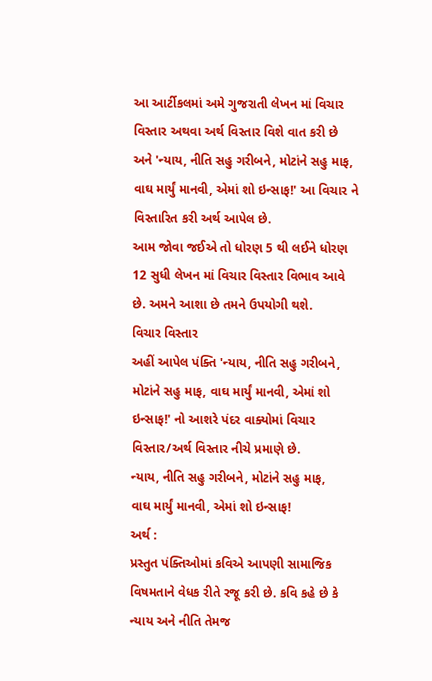આ આર્ટીકલમાં અમે ગુજરાતી લેખન માં વિચાર વિસ્તાર અથવા અર્થ વિસ્તાર વિશે વાત કરી છે અને 'ન્યાય, નીતિ સહુ ગરીબને, મોટાંને સહુ માફ, વાઘ માર્યું માનવી, એમાં શો ઇન્સાફ!' આ વિચાર ને વિસ્તારિત કરી અર્થ આપેલ છે.
આમ જોવા જઈએ તો ધોરણ 5 થી લઈને ધોરણ 12 સુધી લેખન માં વિચાર વિસ્તાર વિભાવ આવે છે. અમને આશા છે તમને ઉપયોગી થશે.
વિચાર વિસ્તાર
અહીં આપેલ પંક્તિ 'ન્યાય, નીતિ સહુ ગરીબને, મોટાંને સહુ માફ, વાઘ માર્યું માનવી, એમાં શો ઇન્સાફ!' નો આશરે પંદર વાક્યોમાં વિચાર વિસ્તાર/અર્થ વિસ્તાર નીચે પ્રમાણે છે.
ન્યાય, નીતિ સહુ ગરીબને, મોટાંને સહુ માફ,
વાઘ માર્યું માનવી, એમાં શો ઇન્સાફ!
અર્થ :
પ્રસ્તુત પંક્તિઓમાં કવિએ આપણી સામાજિક વિષમતાને વેધક રીતે રજૂ કરી છે. કવિ કહે છે કે ન્યાય અને નીતિ તેમજ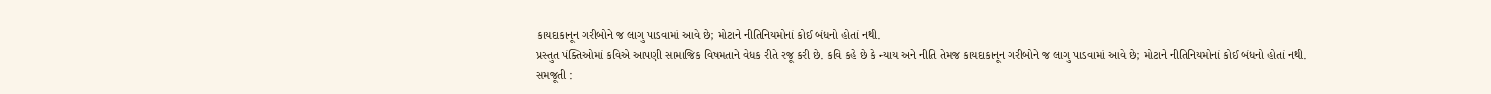કાયદાકાનૂન ગરીબોને જ લાગુ પાડવામાં આવે છે; મોટાને નીતિનિયમોનાં કોઈ બંધનો હોતાં નથી.
પ્રસ્તુત પંક્તિઓમાં કવિએ આપણી સામાજિક વિષમતાને વેધક રીતે રજૂ કરી છે. કવિ કહે છે કે ન્યાય અને નીતિ તેમજ કાયદાકાનૂન ગરીબોને જ લાગુ પાડવામાં આવે છે; મોટાને નીતિનિયમોનાં કોઈ બંધનો હોતાં નથી.
સમજૂતી :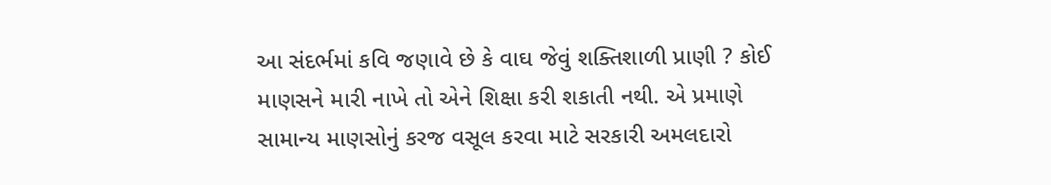આ સંદર્ભમાં કવિ જણાવે છે કે વાઘ જેવું શક્તિશાળી પ્રાણી ? કોઈ માણસને મારી નાખે તો એને શિક્ષા કરી શકાતી નથી. એ પ્રમાણે સામાન્ય માણસોનું કરજ વસૂલ કરવા માટે સરકારી અમલદારો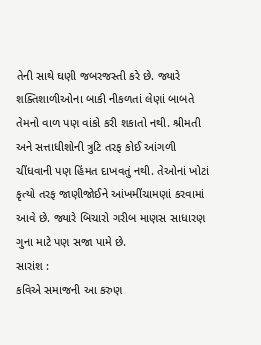તેની સાથે ઘણી જબરજસ્તી કરે છે. જ્યારે શક્તિશાળીઓના બાકી નીકળતાં લેણાં બાબતે તેમનો વાળ પણ વાંકો કરી શકાતો નથી. શ્રીમતી અને સત્તાધીશોની ત્રુટિ તરફ કોઈ આંગળી ચીંધવાની પણ હિંમત દાખવતું નથી. તેઓનાં ખોટાં કૃત્યો તરફ જાણીજોઈને આંખમીંચામણાં કરવામાં આવે છે. જ્યારે બિચારો ગરીબ માણસ સાધારણ ગુના માટે પણ સજા પામે છે.
સારાંશ :
કવિએ સમાજની આ કરુણ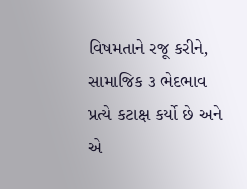વિષમતાને રજૂ કરીને, સામાજિક ૩ ભેદભાવ પ્રત્યે કટાક્ષ કર્યો છે અને એ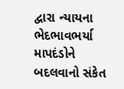દ્વારા ન્યાયના ભેદભાવભર્યા માપદંડોને બદલવાનો સંકેત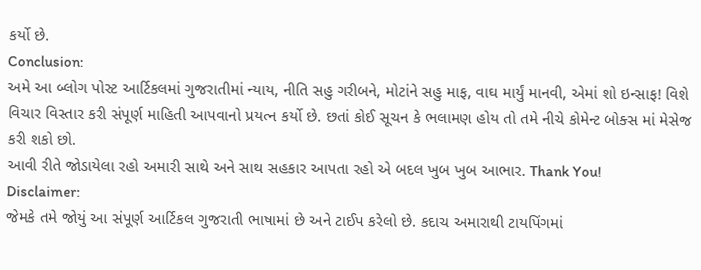કર્યો છે.
Conclusion:
અમે આ બ્લોગ પોસ્ટ આર્ટિકલમાં ગુજરાતીમાં ન્યાય, નીતિ સહુ ગરીબને, મોટાંને સહુ માફ, વાઘ માર્યું માનવી, એમાં શો ઇન્સાફ! વિશે વિચાર વિસ્તાર કરી સંપૂર્ણ માહિતી આપવાનો પ્રયત્ન કર્યો છે. છતાં કોઈ સૂચન કે ભલામણ હોય તો તમે નીચે કોમેન્ટ બોક્સ માં મેસેજ કરી શકો છો.
આવી રીતે જોડાયેલા રહો અમારી સાથે અને સાથ સહકાર આપતા રહો એ બદલ ખુબ ખુબ આભાર. Thank You!
Disclaimer:
જેમકે તમે જોયું આ સંપૂર્ણ આર્ટિકલ ગુજરાતી ભાષામાં છે અને ટાઈપ કરેલો છે. કદાચ અમારાથી ટાયપિંગમાં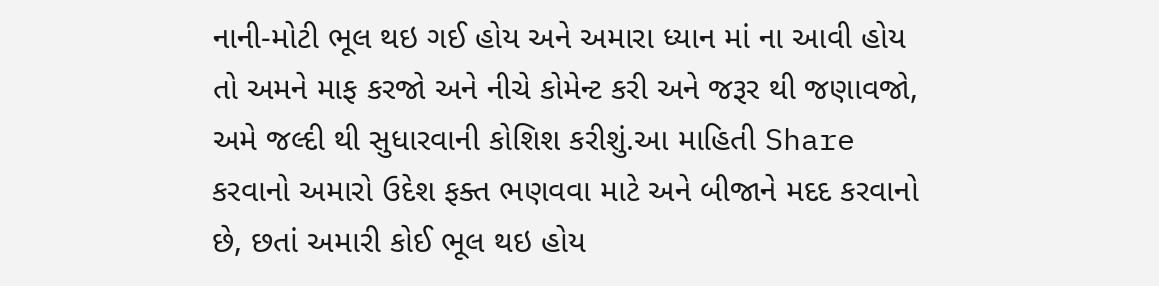નાની-મોટી ભૂલ થઇ ગઈ હોય અને અમારા ધ્યાન માં ના આવી હોય તો અમને માફ કરજો અને નીચે કોમેન્ટ કરી અને જરૂર થી જણાવજો, અમે જલ્દી થી સુધારવાની કોશિશ કરીશું.આ માહિતી Share કરવાનો અમારો ઉદેશ ફક્ત ભણવવા માટે અને બીજાને મદદ કરવાનો છે, છતાં અમારી કોઈ ભૂલ થઇ હોય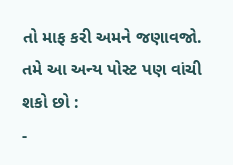તો માફ કરી અમને જણાવજો.
તમે આ અન્ય પોસ્ટ પણ વાંચી શકો છો :
-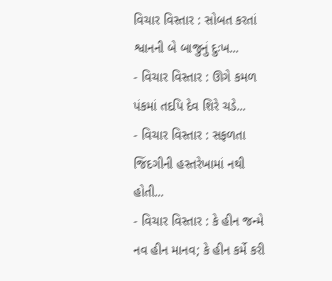વિચાર વિસ્તાર : સોબત કરતાં શ્વાનની બે બાજુનું દુઃખ...
- વિચાર વિસ્તાર : ઊગે કમળ પંકમાં તદપિ દેવ શિરે ચડે...
- વિચાર વિસ્તાર : સફળતા જિંદગીની હસ્તરેખામાં નથી હોતી...
- વિચાર વિસ્તાર : કે હીન જન્મે નવ હીન માનવ; કે હીન કર્મે કરી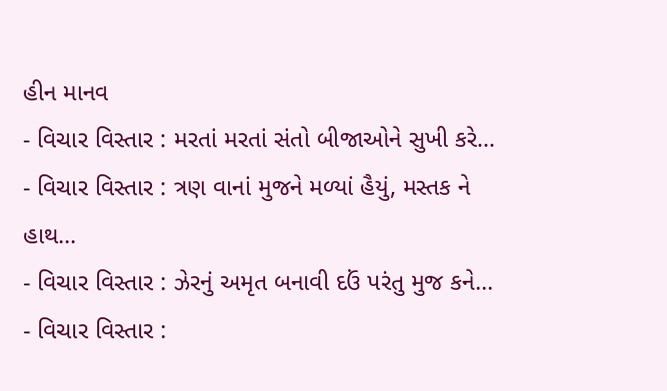હીન માનવ
- વિચાર વિસ્તાર : મરતાં મરતાં સંતો બીજાઓને સુખી કરે...
- વિચાર વિસ્તાર : ત્રણ વાનાં મુજને મળ્યાં હૈયું, મસ્તક ને હાથ...
- વિચાર વિસ્તાર : ઝેરનું અમૃત બનાવી દઉં પરંતુ મુજ કને...
- વિચાર વિસ્તાર :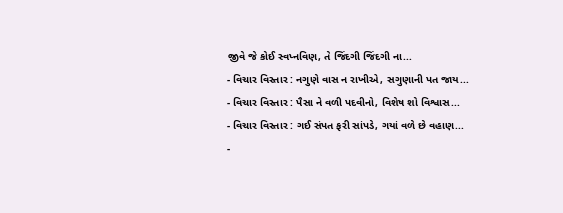જીવે જે કોઈ સ્વપ્નવિણ, તે જિંદગી જિંદગી ના...
- વિચાર વિસ્તાર : નગુણે વાસ ન રાખીએ, સગુણાની પત જાય...
- વિચાર વિસ્તાર : પૈસા ને વળી પદવીનો, વિશેષ શો વિશ્વાસ...
- વિચાર વિસ્તાર : ગઈ સંપત ફરી સાંપડે, ગયાં વળે છે વહાણ...
-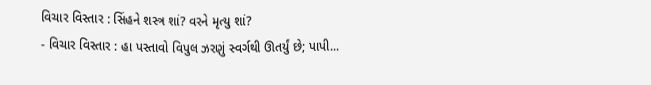વિચાર વિસ્તાર : સિંહને શસ્ત્ર શાં? વરને મૃત્યુ શાં?
- વિચાર વિસ્તાર : હા પસ્તાવો વિપુલ ઝરણું સ્વર્ગથી ઊતર્યું છે; પાપી...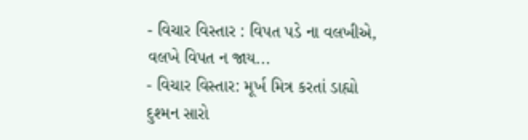- વિચાર વિસ્તાર : વિપત પડે ના વલખીએ, વલખે વિપત ન જાય...
- વિચાર વિસ્તાર: મૂર્ખ મિત્ર કરતાં ડાહ્યો દુશ્મન સારો